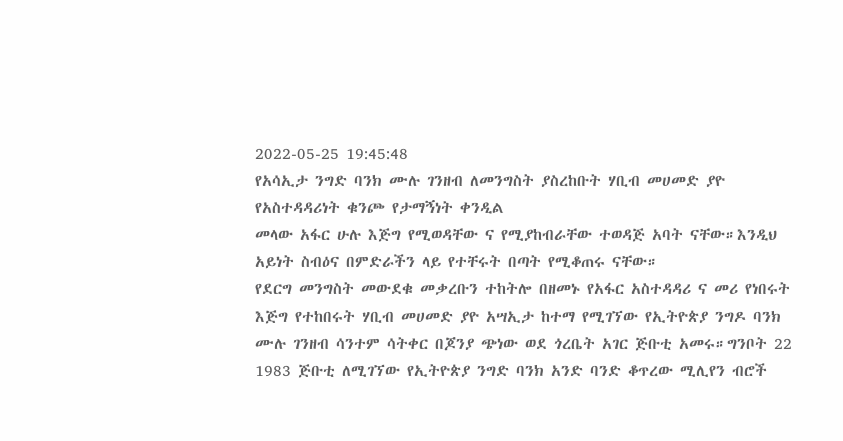2022-05-25 19:45:48
የአሳኢታ ንግድ ባንክ ሙሉ ገንዘብ ለመንግስት ያስረከቡት ሃቢብ መሀመድ ያዮ
የአስተዳዳሪነት ቁንጮ የታማኝነት ቀንዲል
መላው አፋር ሁሉ እጅግ የሚወዳቸው ና የሚያከብራቸው ተወዳጅ አባት ናቸው።እንዲህ አይነት ስብዕና በምድራችን ላይ የተቸሩት በጣት የሚቆጠሩ ናቸው።
የደርግ መንግስት መውደቁ መቃረቡን ተከትሎ በዘመኑ የአፋር አስተዳዳሪ ና መሪ የነበሩት እጅግ የተከበሩት ሃቢብ መሀመድ ያዮ አሣኢታ ከተማ የሚገኘው የኢትዮጵያ ንግዶ ባንክ ሙሉ ገንዘብ ሳንተም ሳትቀር በጆንያ ጭነው ወደ ጎረቤት አገር ጅቡቲ አመሩ።ግንቦት 22 1983 ጅቡቲ ለሚገኘው የኢትዮጵያ ንግድ ባንክ አንድ ባንድ ቆጥረው ሚሊየን ብሮች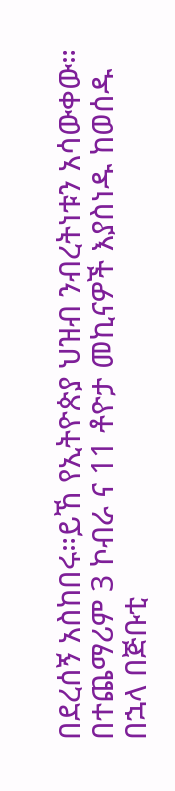በደረሰኝ አስከበሩ።ይኸ የኢትዮጵያ ህዝብ ንብረትነቱን አሳውቀው።
በተጨማሪም 3 ኮብራ ና 11 ቶዮታ መኪናዎች እያስነዱ ከወሰዱ በኋላ በጅቡቲ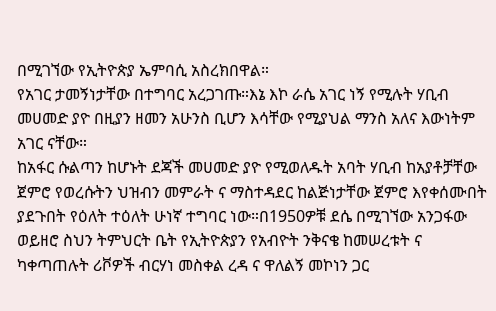በሚገኘው የኢትዮጵያ ኤምባሲ አስረክበዋል።
የአገር ታመኝነታቸው በተግባር አረጋገጡ።እኔ እኮ ራሴ አገር ነኝ የሚሉት ሃቢብ መሀመድ ያዮ በዚያን ዘመን አሁንስ ቢሆን እሳቸው የሚያህል ማንስ አለና እውነትም አገር ናቸው።
ከአፋር ሱልጣን ከሆኑት ደጃች መሀመድ ያዮ የሚወለዱት አባት ሃቢብ ከአያቶቻቸው ጀምሮ የወረሱትን ህዝብን መምራት ና ማስተዳደር ከልጅነታቸው ጀምሮ እየቀሰሙበት ያደጉበት የዕለት ተዕለት ሁነኛ ተግባር ነው።በ1950ዎቹ ደሴ በሚገኘው አንጋፋው ወይዘሮ ስህን ትምህርት ቤት የኢትዮጵያን የአብዮት ንቅናቄ ከመሠረቱት ና ካቀጣጠሉት ሪቮዎች ብርሃነ መስቀል ረዳ ና ዋለልኝ መኮነን ጋር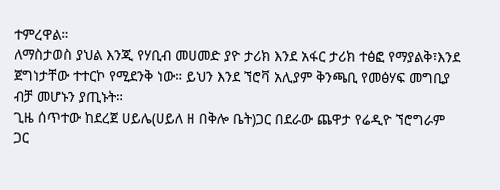ተምረዋል።
ለማስታወስ ያህል እንጂ የሃቢብ መሀመድ ያዮ ታሪክ እንደ አፋር ታሪክ ተፅፎ የማያልቅ፣እንደ ጀግነታቸው ተተርኮ የሚደንቅ ነው። ይህን እንደ ኘሮቫ አሊያም ቅንጫቢ የመፅሃፍ መግቢያ ብቻ መሆኑን ያጢኑት።
ጊዜ ሰጥተው ከደረጀ ሀይሌ(ሀይለ ዘ በቅሎ ቤት)ጋር በደራው ጨዋታ የሬዲዮ ኘሮግራም ጋር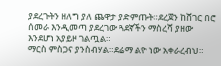ያደረጉትን ዘለግ ያለ ጨዋታ ያድምጡት።ደረጀን ከሸገር በሮ ሰመራ እንዲመጣ ያደረገው ጓደኛችን ማስረሻ ያዘው እንደሆነ አያይዞ ገልጧል።
ማርስ ምስጋና ያንስብሃል።ደሬማ ልዮ ነው አቀራረብህ።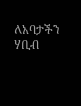ለአባታችን ሃቢብ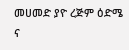መሀመድ ያዮ ረጅም ዕድሜ ና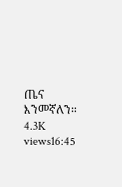ጤና እንመኛለን።
4.3K views16:45